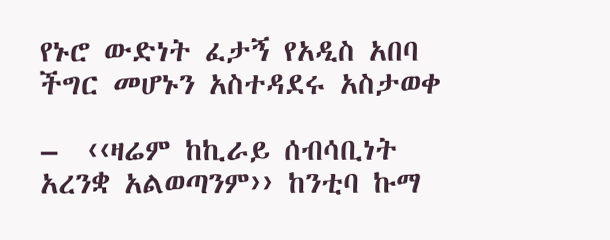የኑሮ ውድነት ፈታኝ የአዲስ አበባ ችግር መሆኑን አስተዳደሩ አስታወቀ

–  ‹‹ዛሬም ከኪራይ ሰብሳቢነት አረንቋ አልወጣንም›› ከንቲባ ኩማ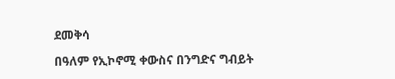ደመቅሳ

በዓለም የኢኮኖሚ ቀውስና በንግድና ግብይት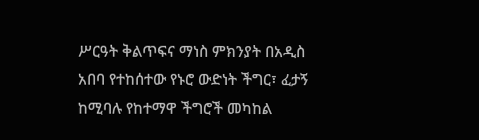ሥርዓት ቅልጥፍና ማነስ ምክንያት በአዲስ አበባ የተከሰተው የኑሮ ውድነት ችግር፣ ፈታኝ ከሚባሉ የከተማዋ ችግሮች መካከል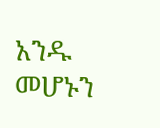አንዱ መሆኑን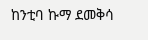ከንቲባ ኩማ ደመቅሳ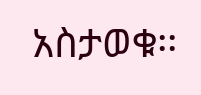አስታወቁ፡፡